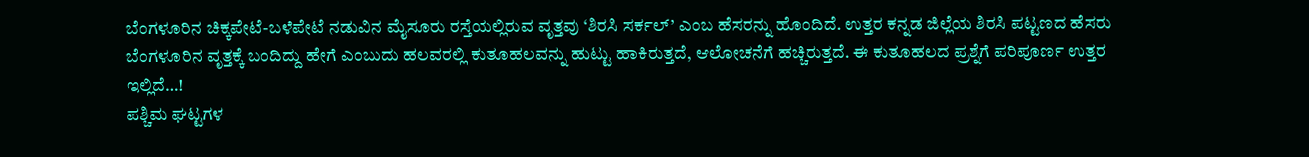ಬೆಂಗಳೂರಿನ ಚಿಕ್ಕಪೇಟೆ-ಬಳೆಪೇಟೆ ನಡುವಿನ ಮೈಸೂರು ರಸ್ತೆಯಲ್ಲಿರುವ ವೃತ್ತವು ‘ಶಿರಸಿ ಸರ್ಕಲ್’ ಎಂಬ ಹೆಸರನ್ನು ಹೊಂದಿದೆ. ಉತ್ತರ ಕನ್ನಡ ಜಿಲ್ಲೆಯ ಶಿರಸಿ ಪಟ್ಟಣದ ಹೆಸರು ಬೆಂಗಳೂರಿನ ವೃತ್ತಕ್ಕೆ ಬಂದಿದ್ದು ಹೇಗೆ ಎಂಬುದು ಹಲವರಲ್ಲಿ ಕುತೂಹಲವನ್ನು ಹುಟ್ಟು ಹಾಕಿರುತ್ತದೆ, ಆಲೋಚನೆಗೆ ಹಚ್ಚಿರುತ್ತದೆ. ಈ ಕುತೂಹಲದ ಪ್ರಶ್ನೆಗೆ ಪರಿಪೂರ್ಣ ಉತ್ತರ ಇಲ್ಲಿದೆ…!
ಪಶ್ಚಿಮ ಘಟ್ಟಗಳ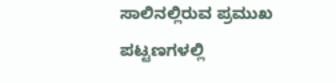ಸಾಲಿನಲ್ಲಿರುವ ಪ್ರಮುಖ ಪಟ್ಟಣಗಳಲ್ಲಿ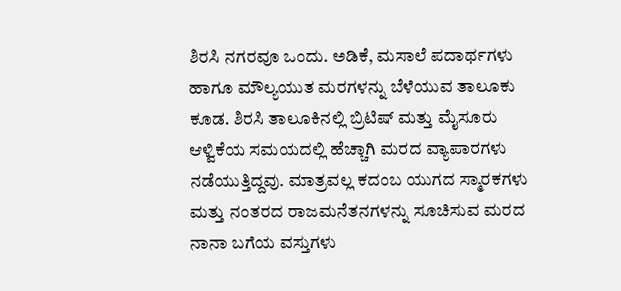ಶಿರಸಿ ನಗರವೂ ಒಂದು. ಅಡಿಕೆ, ಮಸಾಲೆ ಪದಾರ್ಥಗಳು ಹಾಗೂ ಮೌಲ್ಯಯುತ ಮರಗಳನ್ನು ಬೆಳೆಯುವ ತಾಲೂಕು ಕೂಡ. ಶಿರಸಿ ತಾಲೂಕಿನಲ್ಲಿ ಬ್ರಿಟಿಷ್ ಮತ್ತು ಮೈಸೂರು ಆಳ್ವಿಕೆಯ ಸಮಯದಲ್ಲಿ ಹೆಚ್ಚಾಗಿ ಮರದ ವ್ಯಾಪಾರಗಳು ನಡೆಯುತ್ತಿದ್ದವು. ಮಾತ್ರವಲ್ಲ ಕದಂಬ ಯುಗದ ಸ್ಮಾರಕಗಳು ಮತ್ತು ನಂತರದ ರಾಜಮನೆತನಗಳನ್ನು ಸೂಚಿಸುವ ಮರದ ನಾನಾ ಬಗೆಯ ವಸ್ತುಗಳು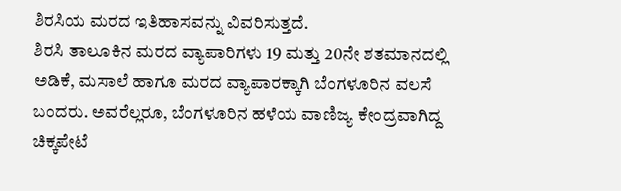ಶಿರಸಿಯ ಮರದ ಇತಿಹಾಸವನ್ನು ವಿವರಿಸುತ್ತದೆ.
ಶಿರಸಿ ತಾಲೂಕಿನ ಮರದ ವ್ಯಾಪಾರಿಗಳು 19 ಮತ್ತು 20ನೇ ಶತಮಾನದಲ್ಲಿ ಅಡಿಕೆ, ಮಸಾಲೆ ಹಾಗೂ ಮರದ ವ್ಯಾಪಾರಕ್ಕಾಗಿ ಬೆಂಗಳೂರಿನ ವಲಸೆ ಬಂದರು. ಅವರೆಲ್ಲರೂ, ಬೆಂಗಳೂರಿನ ಹಳೆಯ ವಾಣಿಜ್ಯ ಕೇಂದ್ರವಾಗಿದ್ದ ಚಿಕ್ಕಪೇಟೆ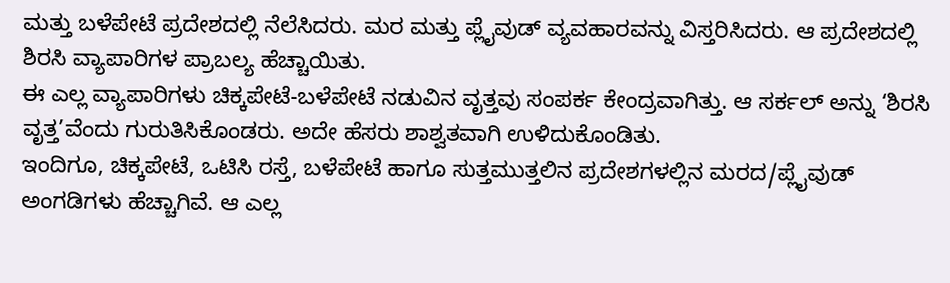ಮತ್ತು ಬಳೆಪೇಟೆ ಪ್ರದೇಶದಲ್ಲಿ ನೆಲೆಸಿದರು. ಮರ ಮತ್ತು ಪ್ಲೈವುಡ್ ವ್ಯವಹಾರವನ್ನು ವಿಸ್ತರಿಸಿದರು. ಆ ಪ್ರದೇಶದಲ್ಲಿ ಶಿರಸಿ ವ್ಯಾಪಾರಿಗಳ ಪ್ರಾಬಲ್ಯ ಹೆಚ್ಚಾಯಿತು.
ಈ ಎಲ್ಲ ವ್ಯಾಪಾರಿಗಳು ಚಿಕ್ಕಪೇಟೆ-ಬಳೆಪೇಟೆ ನಡುವಿನ ವೃತ್ತವು ಸಂಪರ್ಕ ಕೇಂದ್ರವಾಗಿತ್ತು. ಆ ಸರ್ಕಲ್ ಅನ್ನು ‘ಶಿರಸಿ ವೃತ್ತ’ವೆಂದು ಗುರುತಿಸಿಕೊಂಡರು. ಅದೇ ಹೆಸರು ಶಾಶ್ವತವಾಗಿ ಉಳಿದುಕೊಂಡಿತು.
ಇಂದಿಗೂ, ಚಿಕ್ಕಪೇಟೆ, ಒಟಿಸಿ ರಸ್ತೆ, ಬಳೆಪೇಟೆ ಹಾಗೂ ಸುತ್ತಮುತ್ತಲಿನ ಪ್ರದೇಶಗಳಲ್ಲಿನ ಮರದ/ಪ್ಲೈವುಡ್ ಅಂಗಡಿಗಳು ಹೆಚ್ಚಾಗಿವೆ. ಆ ಎಲ್ಲ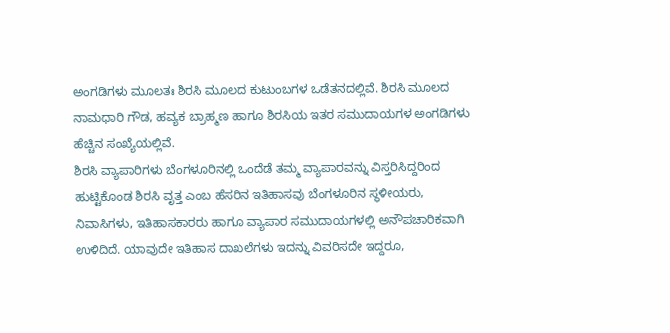ಅಂಗಡಿಗಳು ಮೂಲತಃ ಶಿರಸಿ ಮೂಲದ ಕುಟುಂಬಗಳ ಒಡೆತನದಲ್ಲಿವೆ. ಶಿರಸಿ ಮೂಲದ ನಾಮಧಾರಿ ಗೌಡ, ಹವ್ಯಕ ಬ್ರಾಹ್ಮಣ ಹಾಗೂ ಶಿರಸಿಯ ಇತರ ಸಮುದಾಯಗಳ ಅಂಗಡಿಗಳು ಹೆಚ್ಚಿನ ಸಂಖ್ಯೆಯಲ್ಲಿವೆ.
ಶಿರಸಿ ವ್ಯಾಪಾರಿಗಳು ಬೆಂಗಳೂರಿನಲ್ಲಿ ಒಂದೆಡೆ ತಮ್ಮ ವ್ಯಾಪಾರವನ್ನು ವಿಸ್ತರಿಸಿದ್ದರಿಂದ ಹುಟ್ಟಿಕೊಂಡ ಶಿರಸಿ ವೃತ್ತ ಎಂಬ ಹೆಸರಿನ ಇತಿಹಾಸವು ಬೆಂಗಳೂರಿನ ಸ್ಥಳೀಯರು, ನಿವಾಸಿಗಳು, ಇತಿಹಾಸಕಾರರು ಹಾಗೂ ವ್ಯಾಪಾರ ಸಮುದಾಯಗಳಲ್ಲಿ ಅನೌಪಚಾರಿಕವಾಗಿ ಉಳಿದಿದೆ. ಯಾವುದೇ ಇತಿಹಾಸ ದಾಖಲೆಗಳು ಇದನ್ನು ವಿವರಿಸದೇ ಇದ್ದರೂ,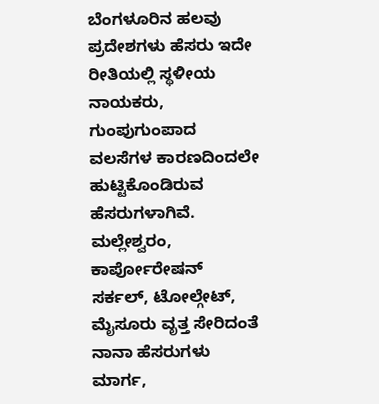ಬೆಂಗಳೂರಿನ ಹಲವು ಪ್ರದೇಶಗಳು ಹೆಸರು ಇದೇ ರೀತಿಯಲ್ಲಿ ಸ್ಥಳೀಯ ನಾಯಕರು, ಗುಂಪುಗುಂಪಾದ ವಲಸೆಗಳ ಕಾರಣದಿಂದಲೇ ಹುಟ್ಟಿಕೊಂಡಿರುವ ಹೆಸರುಗಳಾಗಿವೆ. ಮಲ್ಲೇಶ್ವರಂ, ಕಾರ್ಪೋರೇಷನ್ ಸರ್ಕಲ್, ಟೋಲ್ಗೇಟ್, ಮೈಸೂರು ವೃತ್ತ ಸೇರಿದಂತೆ ನಾನಾ ಹೆಸರುಗಳು ಮಾರ್ಗ,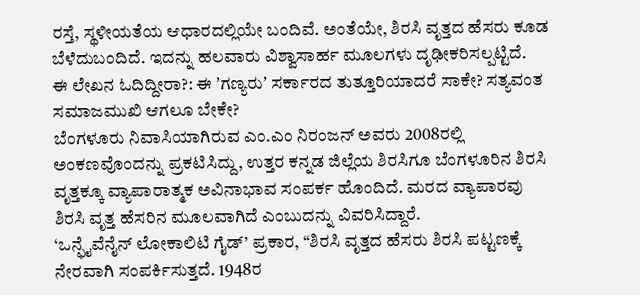ರಸ್ತೆ, ಸ್ಥಳೀಯತೆಯ ಆಧಾರದಲ್ಲಿಯೇ ಬಂದಿವೆ. ಅಂತೆಯೇ, ಶಿರಸಿ ವೃತ್ತದ ಹೆಸರು ಕೂಡ ಬೆಳೆದುಬಂದಿದೆ. ಇದನ್ನು ಹಲವಾರು ವಿಶ್ವಾಸಾರ್ಹ ಮೂಲಗಳು ದೃಢೀಕರಿಸಲ್ಪಟ್ಟಿದೆ.
ಈ ಲೇಖನ ಓದಿದ್ದೀರಾ?: ಈ ʼಗಣ್ಯರುʼ ಸರ್ಕಾರದ ತುತ್ತೂರಿಯಾದರೆ ಸಾಕೇ? ಸತ್ಯವಂತ ಸಮಾಜಮುಖಿ ಆಗಲೂ ಬೇಕೇ?
ಬೆಂಗಳೂರು ನಿವಾಸಿಯಾಗಿರುವ ಎಂ.ಎಂ ನಿರಂಜನ್ ಅವರು 2008ರಲ್ಲಿ ಅಂಕಣವೊಂದನ್ನು ಪ್ರಕಟಿಸಿದ್ದು, ಉತ್ತರ ಕನ್ನಡ ಜಿಲ್ಲೆಯ ಶಿರಸಿಗೂ ಬೆಂಗಳೂರಿನ ಶಿರಸಿ ವೃತ್ತಕ್ಕೂ ವ್ಯಾಪಾರಾತ್ಮಕ ಅವಿನಾಭಾವ ಸಂಪರ್ಕ ಹೊಂದಿದೆ. ಮರದ ವ್ಯಾಪಾರವು ಶಿರಸಿ ವೃತ್ತ ಹೆಸರಿನ ಮೂಲವಾಗಿದೆ ಎಂಬುದನ್ನು ವಿವರಿಸಿದ್ದಾರೆ.
‘ಒನ್ಫೈವೆನೈನ್ ಲೋಕಾಲಿಟಿ ಗೈಡ್’ ಪ್ರಕಾರ, “ಶಿರಸಿ ವೃತ್ತದ ಹೆಸರು ಶಿರಸಿ ಪಟ್ಟಣಕ್ಕೆ ನೇರವಾಗಿ ಸಂಪರ್ಕಿಸುತ್ತದೆ. 1948ರ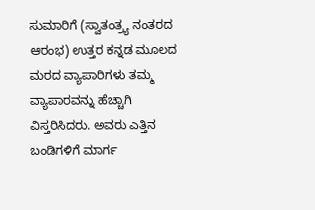ಸುಮಾರಿಗೆ (ಸ್ವಾತಂತ್ರ್ಯ ನಂತರದ ಆರಂಭ) ಉತ್ತರ ಕನ್ನಡ ಮೂಲದ ಮರದ ವ್ಯಾಪಾರಿಗಳು ತಮ್ಮ ವ್ಯಾಪಾರವನ್ನು ಹೆಚ್ಚಾಗಿ ವಿಸ್ತರಿಸಿದರು. ಅವರು ಎತ್ತಿನ ಬಂಡಿಗಳಿಗೆ ಮಾರ್ಗ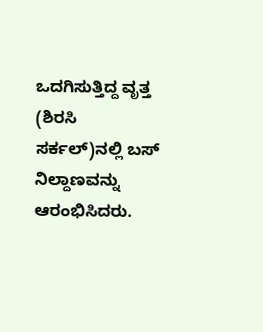ಒದಗಿಸುತ್ತಿದ್ದ ವೃತ್ತ (ಶಿರಸಿ ಸರ್ಕಲ್)ನಲ್ಲಿ ಬಸ್ ನಿಲ್ದಾಣವನ್ನು ಆರಂಭಿಸಿದರು.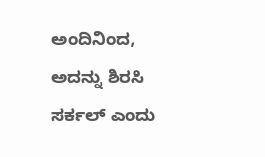ಅಂದಿನಿಂದ, ಅದನ್ನು ಶಿರಸಿ ಸರ್ಕಲ್ ಎಂದು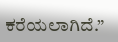ಕರೆಯಲಾಗಿದೆ.”